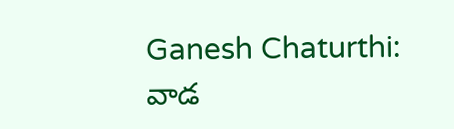Ganesh Chaturthi: వాడ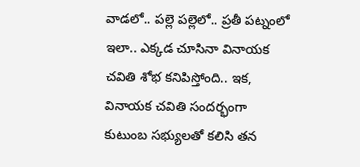వాడలో.. పల్లె పల్లెలో.. ప్రతీ పట్నంలో ఇలా.. ఎక్కడ చూసినా వినాయక చవితి శోభ కనిపిస్తోంది.. ఇక, వినాయక చవితి సందర్భంగా కుటుంబ సభ్యులతో కలిసి తన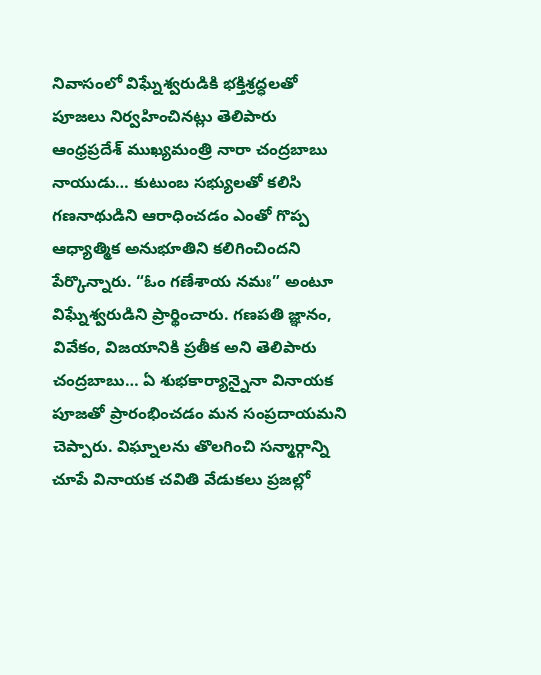నివాసంలో విఘ్నేశ్వరుడికి భక్తిశ్రద్ధలతో పూజలు నిర్వహించినట్లు తెలిపారు ఆంధ్రప్రదేశ్ ముఖ్యమంత్రి నారా చంద్రబాబు నాయుడు… కుటుంబ సభ్యులతో కలిసి గణనాథుడిని ఆరాధించడం ఎంతో గొప్ప ఆధ్యాత్మిక అనుభూతిని కలిగించిందని పేర్కొన్నారు. “ఓం గణేశాయ నమః” అంటూ విఘ్నేశ్వరుడిని ప్రార్థించారు. గణపతి జ్ఞానం, వివేకం, విజయానికి ప్రతీక అని తెలిపారు చంద్రబాబు… ఏ శుభకార్యాన్నైనా వినాయక పూజతో ప్రారంభించడం మన సంప్రదాయమని చెప్పారు. విఘ్నాలను తొలగించి సన్మార్గాన్ని చూపే వినాయక చవితి వేడుకలు ప్రజల్లో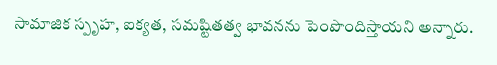సామాజిక స్పృహ, ఐక్యత, సమష్టితత్వ భావనను పెంపొందిస్తాయని అన్నారు.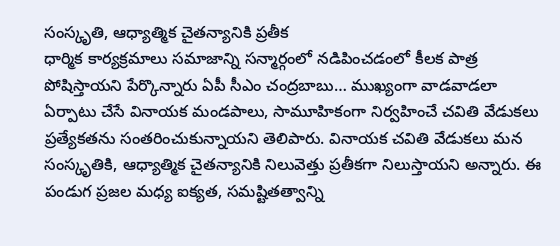సంస్కృతి, ఆధ్యాత్మిక చైతన్యానికి ప్రతీక
ధార్మిక కార్యక్రమాలు సమాజాన్ని సన్మార్గంలో నడిపించడంలో కీలక పాత్ర పోషిస్తాయని పేర్కొన్నారు ఏపీ సీఎం చంద్రబాబు… ముఖ్యంగా వాడవాడలా ఏర్పాటు చేసే వినాయక మండపాలు, సామూహికంగా నిర్వహించే చవితి వేడుకలు ప్రత్యేకతను సంతరించుకున్నాయని తెలిపారు. వినాయక చవితి వేడుకలు మన సంస్కృతికి, ఆధ్యాత్మిక చైతన్యానికి నిలువెత్తు ప్రతీకగా నిలుస్తాయని అన్నారు. ఈ పండుగ ప్రజల మధ్య ఐక్యత, సమష్టితత్వాన్ని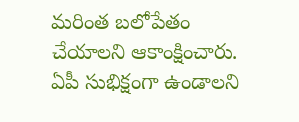మరింత బలోపేతం చేయాలని ఆకాంక్షించారు.
ఏపీ సుభిక్షంగా ఉండాలని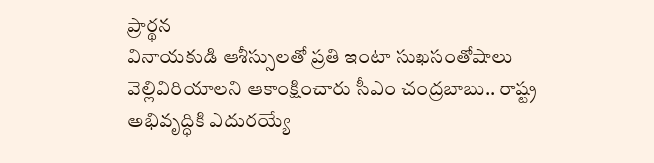ప్రార్థన
వినాయకుడి ఆశీస్సులతో ప్రతి ఇంటా సుఖసంతోషాలు వెల్లివిరియాలని ఆకాంక్షించారు సీఎం చంద్రబాబు.. రాష్ట్ర అభివృద్ధికి ఎదురయ్యే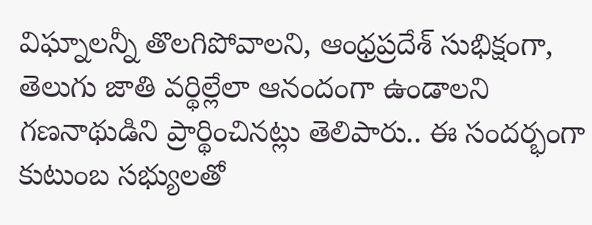విఘ్నాలన్నీ తొలగిపోవాలని, ఆంధ్రప్రదేశ్ సుభిక్షంగా, తెలుగు జాతి వర్థిల్లేలా ఆనందంగా ఉండాలని గణనాథుడిని ప్రార్థించినట్లు తెలిపారు.. ఈ సందర్భంగా కుటుంబ సభ్యులతో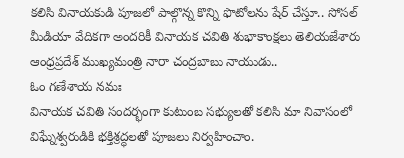కలిసి వినాయకుడి పూజలో పాల్గొన్న కొన్ని ఫొటోలను షేర్ చేస్తూ.. సోసల్ మీడియా వేదికగా అందరికీ వినాయక చవితి శుభాకాంక్షలు తెలియజేశారు ఆంధ్రప్రదేశ్ ముఖ్యమంత్రి నారా చంద్రబాబు నాయుడు..
ఓం గణేశాయ నమః
వినాయక చవితి సందర్భంగా కుటుంబ సభ్యులతో కలిసి మా నివాసంలో విఘ్నేశ్వరుడికి భక్తిశ్రద్ధలతో పూజలు నిర్వహించాం.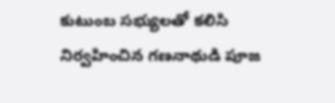కుటుంబ సభ్యులతో కలిసి నిర్వహించిన గణనాథుడి పూజ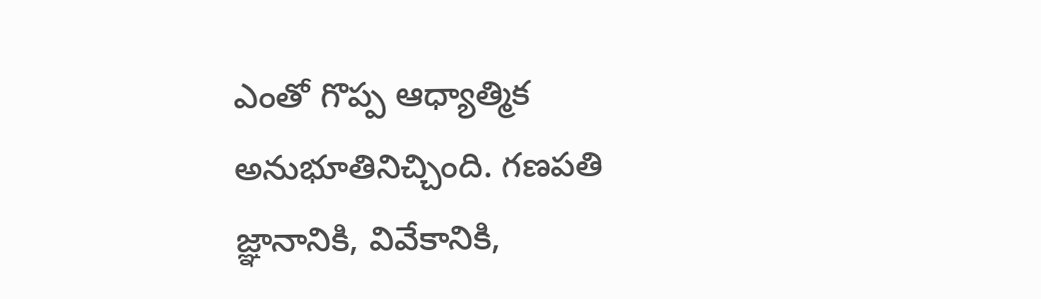ఎంతో గొప్ప ఆధ్యాత్మిక అనుభూతినిచ్చింది. గణపతి జ్ఞానానికి, వివేకానికి,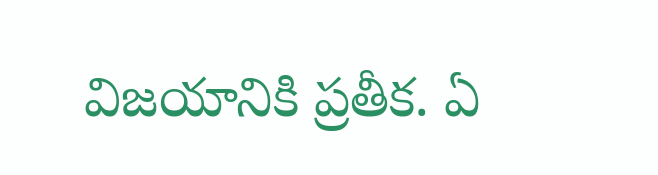విజయానికి ప్రతీక. ఏ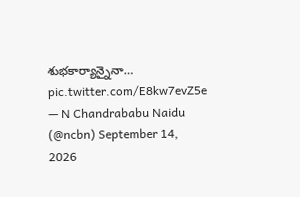శుభకార్యాన్నైనా… pic.twitter.com/E8kw7evZ5e
— N Chandrababu Naidu (@ncbn) September 14, 2026